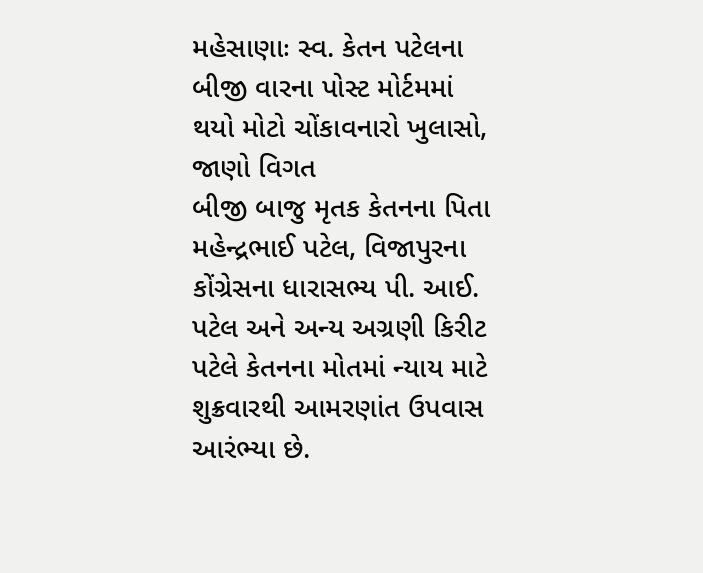મહેસાણાઃ સ્વ. કેતન પટેલના બીજી વારના પોસ્ટ મોર્ટમમાં થયો મોટો ચોંકાવનારો ખુલાસો, જાણો વિગત
બીજી બાજુ મૃતક કેતનના પિતા મહેન્દ્રભાઈ પટેલ, વિજાપુરના કોંગ્રેસના ધારાસભ્ય પી. આઈ. પટેલ અને અન્ય અગ્રણી કિરીટ પટેલે કેતનના મોતમાં ન્યાય માટે શુક્રવારથી આમરણાંત ઉપવાસ આરંભ્યા છે.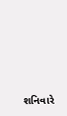શનિવારે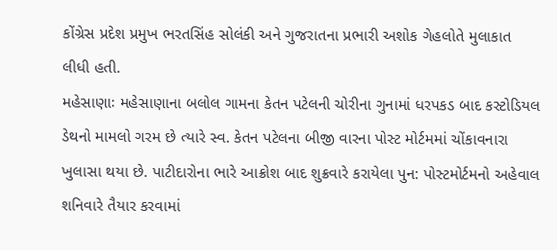કોંગ્રેસ પ્રદેશ પ્રમુખ ભરતસિંહ સોલંકી અને ગુજરાતના પ્રભારી અશોક ગેહલોતે મુલાકાત લીધી હતી.
મહેસાણાઃ મહેસાણાના બલોલ ગામના કેતન પટેલની ચોરીના ગુનામાં ધરપકડ બાદ કસ્ટોડિયલ ડેથનો મામલો ગરમ છે ત્યારે સ્વ. કેતન પટેલના બીજી વારના પોસ્ટ મોર્ટમમાં ચોંકાવનારા ખુલાસા થયા છે. પાટીદારોના ભારે આક્રોશ બાદ શુક્રવારે કરાયેલા પુન: પોસ્ટમોર્ટમનો અહેવાલ શનિવારે તૈયાર કરવામાં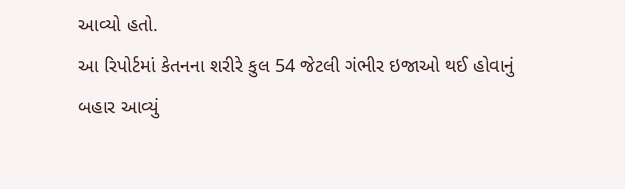આવ્યો હતો.
આ રિપોર્ટમાં કેતનના શરીરે કુલ 54 જેટલી ગંભીર ઇજાઓ થઈ હોવાનું બહાર આવ્યું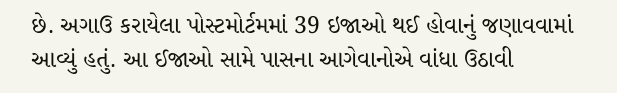છે. અગાઉ કરાયેલા પોસ્ટમોર્ટમમાં 39 ઇજાઓ થઈ હોવાનું જણાવવામાં આવ્યું હતું. આ ઈજાઓ સામે પાસના આગેવાનોએ વાંધા ઉઠાવી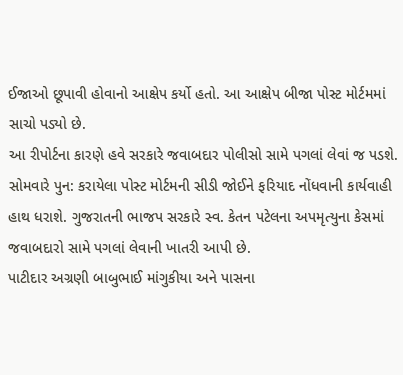ઈજાઓ છૂપાવી હોવાનો આક્ષેપ કર્યો હતો. આ આક્ષેપ બીજા પોસ્ટ મોર્ટમમાં સાચો પડ્યો છે.
આ રીપોર્ટના કારણે હવે સરકારે જવાબદાર પોલીસો સામે પગલાં લેવાં જ પડશે. સોમવારે પુન: કરાયેલા પોસ્ટ મોર્ટમની સીડી જોઈને ફરિયાદ નોંધવાની કાર્યવાહી હાથ ધરાશે. ગુજરાતની ભાજપ સરકારે સ્વ. કેતન પટેલના અપમૃત્યુના કેસમાં જવાબદારો સામે પગલાં લેવાની ખાતરી આપી છે.
પાટીદાર અગ્રણી બાબુભાઈ માંગુકીયા અને પાસના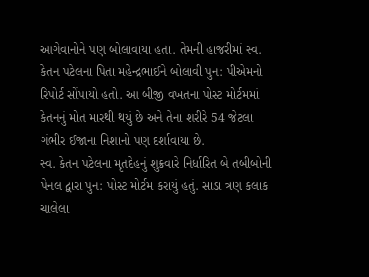આગેવાનોને પણ બોલાવાયા હતા. તેમની હાજરીમાં સ્વ. કેતન પટેલના પિતા મહેન્દ્રભાઈને બોલાવી પુન: પીએમનો રિપોર્ટ સોંપાયો હતો. આ બીજી વખતના પોસ્ટ મોર્ટમમાં કેતનનું મોત મારથી થયું છે અને તેના શરીરે 54 જેટલા ગંભીર ઈજાના નિશાનો પણ દર્શાવાયા છે.
સ્વ. કેતન પટેલના મૃતદેહનું શુક્રવારે નિર્ધારિત બે તબીબોની પેનલ દ્વારા પુન: પોસ્ટ મોર્ટમ કરાયું હતું. સાડા ત્રણ કલાક ચાલેલા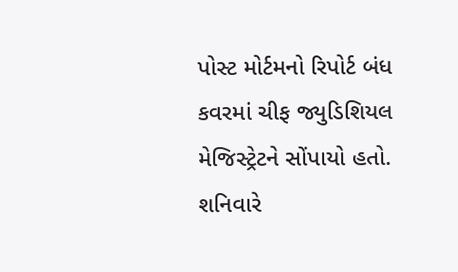પોસ્ટ મોર્ટમનો રિપોર્ટ બંધ કવરમાં ચીફ જ્યુડિશિયલ મેજિસ્ટ્રેટને સોંપાયો હતો. શનિવારે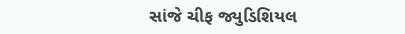સાંજે ચીફ જ્યુડિશિયલ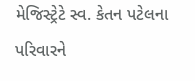મેજિસ્ટ્રેટે સ્વ. કેતન પટેલના પરિવારને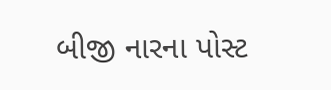બીજી નારના પોસ્ટ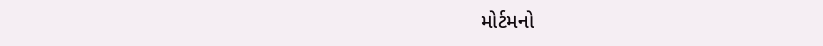મોર્ટમનો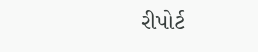રીપોર્ટ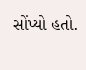સોંપ્યો હતો.